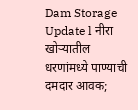Dam Storage Update l नीरा खोऱ्यातील धरणांमध्ये पाण्याची दमदार आवक;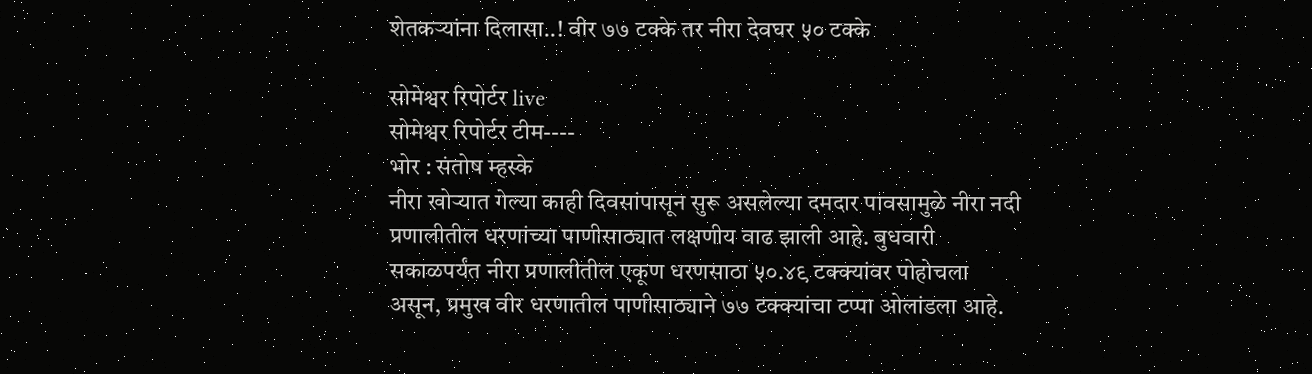शेतकऱ्यांना दिलासा..! वीर ७७ टक्के तर नीरा देवघर ५० टक्के

सोमेश्वर रिपोर्टर live
सोमेश्वर रिपोर्टर टीम----
भोर : संतोष म्हस्के
नीरा खोऱ्यात गेल्या काही दिवसांपासून सुरू असलेल्या दमदार पावसामुळे नीरा नदी प्रणालीतील धरणांच्या पाणीसाठ्यात लक्षणीय वाढ झाली आहे. बुधवारी सकाळपर्यंत नीरा प्रणालीतील एकूण धरणसाठा ५०.४९ टक्क्यांवर पोहोचला असून, प्रमुख वीर धरणातील पाणीसाठ्याने ७७ टक्क्यांचा टप्पा ओलांडला आहे.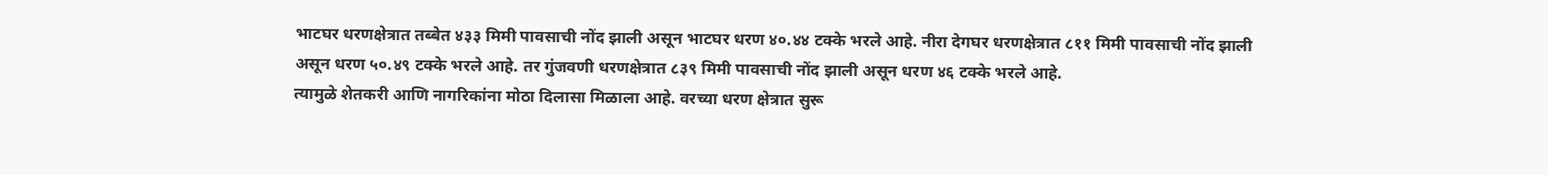भाटघर धरणक्षेत्रात तब्बेत ४३३ मिमी पावसाची नोंद झाली असून भाटघर धरण ४०.४४ टक्के भरले आहे. नीरा देगघर धरणक्षेत्रात ८११ मिमी पावसाची नोंद झाली असून धरण ५०.४९ टक्के भरले आहे. तर गुंजवणी धरणक्षेत्रात ८३९ मिमी पावसाची नोंद झाली असून धरण ४६ टक्के भरले आहे.
त्यामुळे शेतकरी आणि नागरिकांना मोठा दिलासा मिळाला आहे. वरच्या धरण क्षेत्रात सुरू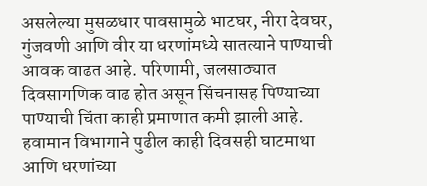असलेल्या मुसळधार पावसामुळे भाटघर, नीरा देवघर, गुंजवणी आणि वीर या धरणांमध्ये सातत्याने पाण्याची आवक वाढत आहे. परिणामी, जलसाठ्यात दिवसागणिक वाढ होत असून सिंचनासह पिण्याच्या पाण्याची चिंता काही प्रमाणात कमी झाली आहे.
हवामान विभागाने पुढील काही दिवसही घाटमाथा आणि धरणांच्या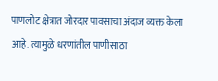पाणलोट क्षेत्रात जोरदार पावसाचा अंदाज व्यक्त केला आहे. त्यामुळे धरणांतील पाणीसाठा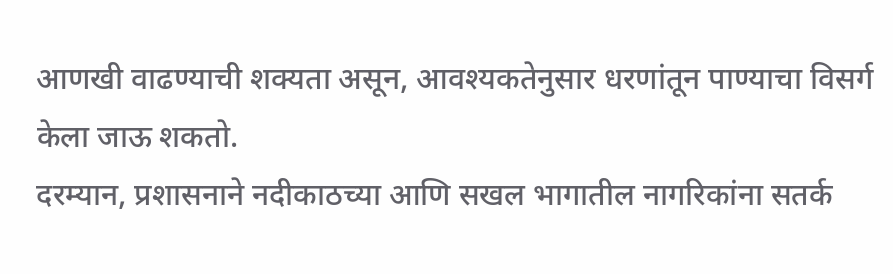आणखी वाढण्याची शक्यता असून, आवश्यकतेनुसार धरणांतून पाण्याचा विसर्ग केला जाऊ शकतो.
दरम्यान, प्रशासनाने नदीकाठच्या आणि सखल भागातील नागरिकांना सतर्क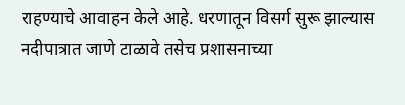राहण्याचे आवाहन केले आहे. धरणातून विसर्ग सुरू झाल्यास नदीपात्रात जाणे टाळावे तसेच प्रशासनाच्या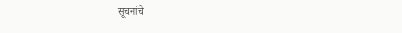सूचनांचे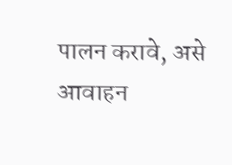पालन करावे, असे आवाहन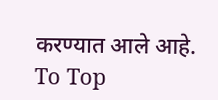करण्यात आले आहे.
To Top